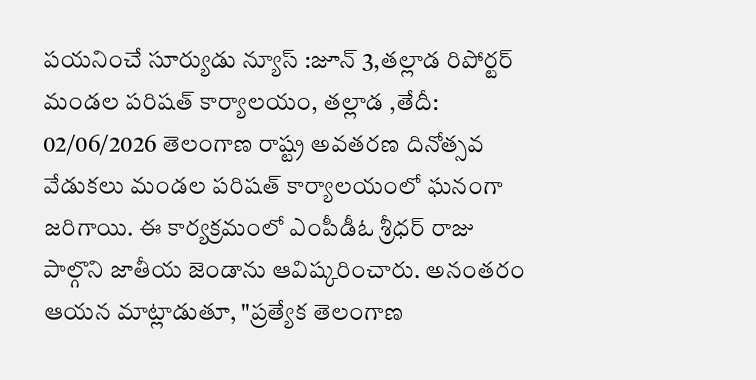పయనించే సూర్యుడు న్యూస్ :జూన్ 3,తల్లాడ రిపోర్టర్ మండల పరిషత్ కార్యాలయం, తల్లాడ ,తేదీ: 02/06/2026 తెలంగాణ రాష్ట్ర అవతరణ దినోత్సవ వేడుకలు మండల పరిషత్ కార్యాలయంలో ఘనంగా జరిగాయి. ఈ కార్యక్రమంలో ఎంపీడీఓ శ్రీధర్ రాజు పాల్గొని జాతీయ జెండాను ఆవిష్కరించారు. అనంతరం ఆయన మాట్లాడుతూ, "ప్రత్యేక తెలంగాణ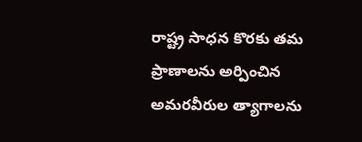రాష్ట్ర సాధన కొరకు తమ ప్రాణాలను అర్పించిన అమరవీరుల త్యాగాలను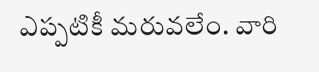ఎప్పటికీ మరువలేం. వారి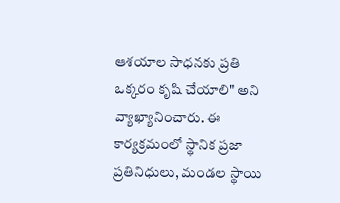ఆశయాల సాధనకు ప్రతి ఒక్కరం కృషి చేయాలి" అని వ్యాఖ్యానించారు. ఈ కార్యక్రమంలో స్థానిక ప్రజా ప్రతినిధులు, మండల స్థాయి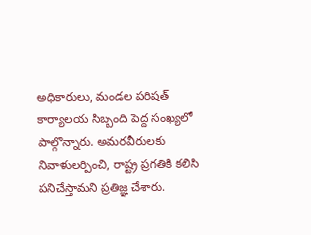అధికారులు, మండల పరిషత్ కార్యాలయ సిబ్బంది పెద్ద సంఖ్యలో పాల్గొన్నారు. అమరవీరులకు నివాళులర్పించి, రాష్ట్ర ప్రగతికి కలిసి పనిచేస్తామని ప్రతిజ్ఞ చేశారు.